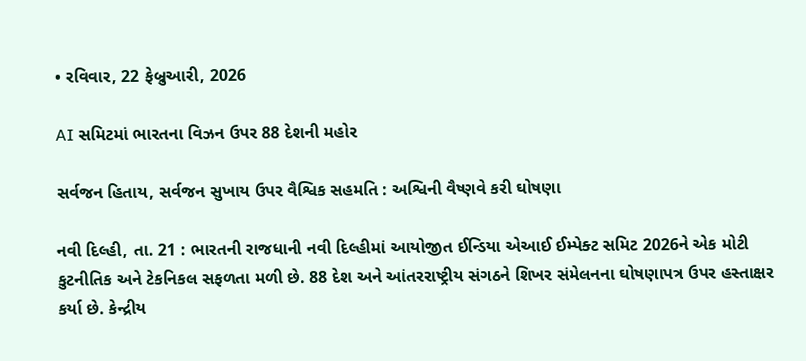• રવિવાર, 22 ફેબ્રુઆરી, 2026

AI સમિટમાં ભારતના વિઝન ઉપર 88 દેશની મહોર

સર્વજન હિતાય, સર્વજન સુખાય ઉપર વૈશ્વિક સહમતિ : અશ્વિની વૈષ્ણવે કરી ઘોષણા

નવી દિલ્હી, તા. 21 : ભારતની રાજધાની નવી દિલ્હીમાં આયોજીત ઈન્ડિયા એઆઈ ઈમ્પેક્ટ સમિટ 2026ને એક મોટી કુટનીતિક અને ટેકનિકલ સફળતા મળી છે. 88 દેશ અને આંતરરાષ્ટ્રીય સંગઠને શિખર સંમેલનના ઘોષણાપત્ર ઉપર હસ્તાક્ષર કર્યા છે. કેન્દ્રીય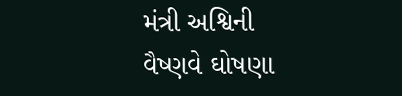મંત્રી અશ્વિની વૈષ્ણવે ઘોષણા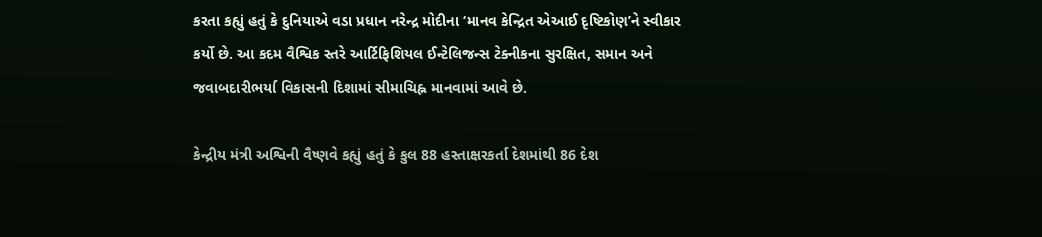કરતા કહ્યું હતું કે દુનિયાએ વડા પ્રધાન નરેન્દ્ર મોદીના ‘માનવ કેન્દ્રિત એઆઈ દૃષ્ટિકોણ’ને સ્વીકાર કર્યો છે. આ કદમ વૈશ્વિક સ્તરે આર્ટિફિશિયલ ઈન્ટેલિજન્સ ટેક્નીકના સુરક્ષિત, સમાન અને જવાબદારીભર્યા વિકાસની દિશામાં સીમાચિહ્ન માનવામાં આવે છે.

કેન્દ્રીય મંત્રી અશ્વિની વૈષ્ણવે કહ્યું હતું કે કુલ 88 હસ્તાક્ષરકર્તા દેશમાંથી 86 દેશ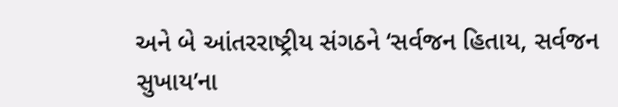અને બે આંતરરાષ્ટ્રીય સંગઠને ‘સર્વજન હિતાય, સર્વજન સુખાય’ના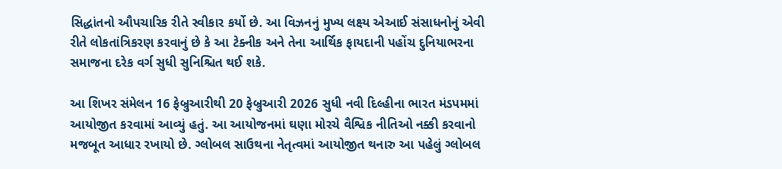સિદ્ધાંતનો ઔપચારિક રીતે સ્વીકાર કર્યો છે. આ વિઝનનું મુખ્ય લક્ષ્ય એઆઈ સંસાધનોનું એવી રીતે લોકતાંત્રિકરણ કરવાનું છે કે આ ટેક્નીક અને તેના આર્થિક ફાયદાની પહોંચ દુનિયાભરના સમાજના દરેક વર્ગ સુધી સુનિશ્ચિત થઈ શકે.

આ શિખર સંમેલન 16 ફેબ્રુઆરીથી 20 ફેબ્રુઆરી 2026 સુધી નવી દિલ્હીના ભારત મંડપમમાં આયોજીત કરવામાં આવ્યું હતું. આ આયોજનમાં ઘણા મોરચે વૈશ્વિક નીતિઓ નક્કી કરવાનો મજબૂત આધાર રખાયો છે. ગ્લોબલ સાઉથના નેતૃત્વમાં આયોજીત થનારુ આ પહેલું ગ્લોબલ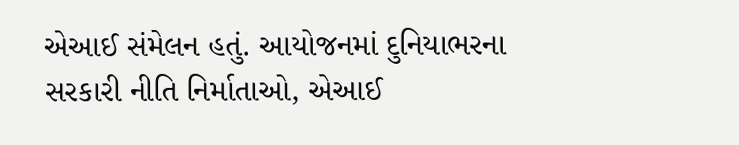એઆઈ સંમેલન હતું. આયોજનમાં દુનિયાભરના સરકારી નીતિ નિર્માતાઓ, એઆઈ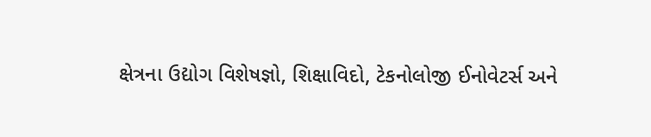ક્ષેત્રના ઉદ્યોગ વિશેષજ્ઞો, શિક્ષાવિદો, ટેકનોલોજી ઈનોવેટર્સ અને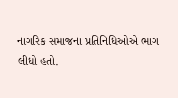નાગરિક સમાજના પ્રતિનિધિઓએ ભાગ લીધો હતો.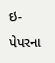ઇ-પેપરના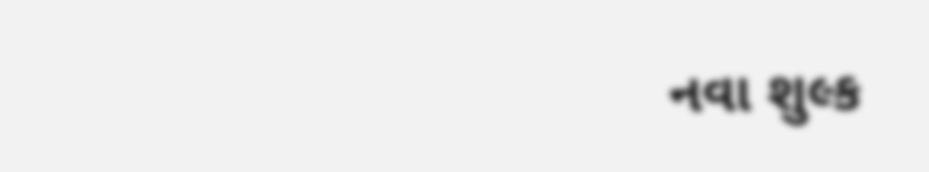નવા શુલ્ક